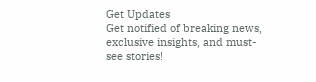Get Updates
Get notified of breaking news, exclusive insights, and must-see stories!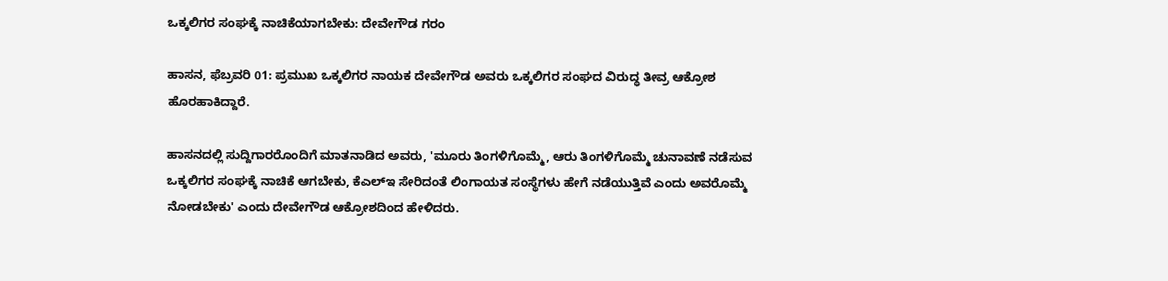ಒಕ್ಕಲಿಗರ ಸಂಘಕ್ಕೆ ನಾಚಿಕೆಯಾಗಬೇಕು: ದೇವೇಗೌಡ ಗರಂ

ಹಾಸನ, ಫೆಬ್ರವರಿ 01: ಪ್ರಮುಖ ಒಕ್ಕಲಿಗರ ನಾಯಕ ದೇವೇಗೌಡ ಅವರು ಒಕ್ಕಲಿಗರ ಸಂಘದ ವಿರುದ್ಧ ತೀವ್ರ ಆಕ್ರೋಶ ಹೊರಹಾಕಿದ್ದಾರೆ.

ಹಾಸನದಲ್ಲಿ ಸುದ್ದಿಗಾರರೊಂದಿಗೆ ಮಾತನಾಡಿದ ಅವರು, 'ಮೂರು ತಿಂಗಳಿಗೊಮ್ಮೆ, ಆರು ತಿಂಗಳಿಗೊಮ್ಮೆ ಚುನಾವಣೆ ನಡೆಸುವ ಒಕ್ಕಲಿಗರ ಸಂಘಕ್ಕೆ ನಾಚಿಕೆ ಆಗಬೇಕು, ಕೆಎಲ್‌ಇ ಸೇರಿದಂತೆ ಲಿಂಗಾಯತ ಸಂಸ್ಥೆಗಳು ಹೇಗೆ ನಡೆಯುತ್ತಿವೆ ಎಂದು ಅವರೊಮ್ಮೆ ನೋಡಬೇಕು' ಎಂದು ದೇವೇಗೌಡ ಆಕ್ರೋಶದಿಂದ ಹೇಳಿದರು.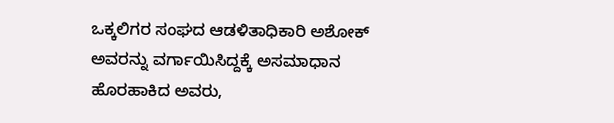ಒಕ್ಕಲಿಗರ ಸಂಘದ ಆಡಳಿತಾಧಿಕಾರಿ ಅಶೋಕ್ ಅವರನ್ನು ವರ್ಗಾಯಿಸಿದ್ದಕ್ಕೆ ಅಸಮಾಧಾನ ಹೊರಹಾಕಿದ ಅವರು,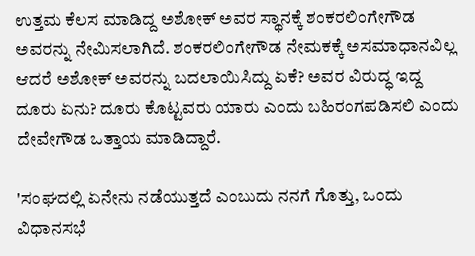ಉತ್ತಮ ಕೆಲಸ ಮಾಡಿದ್ದ ಅಶೋಕ್ ಅವರ ಸ್ಥಾನಕ್ಕೆ ಶಂಕರಲಿಂಗೇಗೌಡ ಅವರನ್ನು ನೇಮಿಸಲಾಗಿದೆ. ಶಂಕರಲಿಂಗೇಗೌಡ ನೇಮಕಕ್ಕೆ ಅಸಮಾಧಾನವಿಲ್ಲ ಆದರೆ ಅಶೋಕ್ ಅವರನ್ನು ಬದಲಾಯಿಸಿದ್ದು ಏಕೆ? ಅವರ ವಿರುದ್ಧ ಇದ್ದ ದೂರು ಏನು? ದೂರು ಕೊಟ್ಟವರು ಯಾರು ಎಂದು ಬಹಿರಂಗಪಡಿಸಲಿ ಎಂದು ದೇವೇಗೌಡ ಒತ್ತಾಯ ಮಾಡಿದ್ದಾರೆ.

'ಸಂಘದಲ್ಲಿ ಏನೇನು ನಡೆಯುತ್ತದೆ ಎಂಬುದು ನನಗೆ ಗೊತ್ತು, ಒಂದು ವಿಧಾನಸಭೆ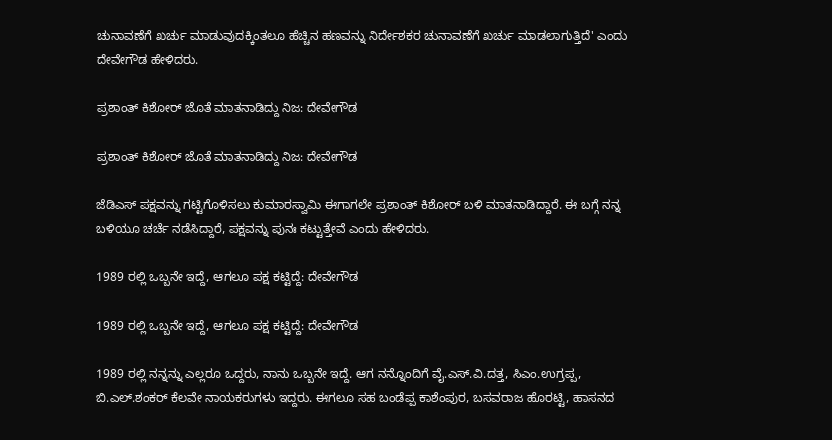ಚುನಾವಣೆಗೆ ಖರ್ಚು ಮಾಡುವುದಕ್ಕಿಂತಲೂ ಹೆಚ್ಚಿನ ಹಣವನ್ನು ನಿರ್ದೇಶಕರ ಚುನಾವಣೆಗೆ ಖರ್ಚು ಮಾಡಲಾಗುತ್ತಿದೆ' ಎಂದು ದೇವೇಗೌಡ ಹೇಳಿದರು.

ಪ್ರಶಾಂತ್ ಕಿಶೋರ್ ಜೊತೆ ಮಾತನಾಡಿದ್ದು ನಿಜ: ದೇವೇಗೌಡ

ಪ್ರಶಾಂತ್ ಕಿಶೋರ್ ಜೊತೆ ಮಾತನಾಡಿದ್ದು ನಿಜ: ದೇವೇಗೌಡ

ಜೆಡಿಎಸ್ ಪಕ್ಷವನ್ನು ಗಟ್ಟಿಗೊಳಿಸಲು ಕುಮಾರಸ್ವಾಮಿ ಈಗಾಗಲೇ ಪ್ರಶಾಂತ್ ಕಿಶೋರ್ ಬಳಿ ಮಾತನಾಡಿದ್ದಾರೆ. ಈ ಬಗ್ಗೆ ನನ್ನ ಬಳಿಯೂ ಚರ್ಚೆ ನಡೆಸಿದ್ದಾರೆ, ಪಕ್ಷವನ್ನು ಪುನಃ ಕಟ್ಟುತ್ತೇವೆ ಎಂದು ಹೇಳಿದರು.

1989 ರಲ್ಲಿ ಒಬ್ಬನೇ ಇದ್ದೆ, ಆಗಲೂ ಪಕ್ಷ ಕಟ್ಟಿದ್ದೆ: ದೇವೇಗೌಡ

1989 ರಲ್ಲಿ ಒಬ್ಬನೇ ಇದ್ದೆ, ಆಗಲೂ ಪಕ್ಷ ಕಟ್ಟಿದ್ದೆ: ದೇವೇಗೌಡ

1989 ರಲ್ಲಿ ನನ್ನನ್ನು ಎಲ್ಲರೂ ಒದ್ದರು, ನಾನು ಒಬ್ಬನೇ ಇದ್ದೆ. ಆಗ ನನ್ನೊಂದಿಗೆ ವೈ.ಎಸ್.ವಿ.ದತ್ತ, ಸಿಎಂ.ಉಗ್ರಪ್ಪ, ಬಿ.ಎಲ್.ಶಂಕರ್ ಕೆಲವೇ ನಾಯಕರುಗಳು ಇದ್ದರು. ಈಗಲೂ ಸಹ ಬಂಡೆಪ್ಪ ಕಾಶೆಂಪುರ, ಬಸವರಾಜ ಹೊರಟ್ಟಿ, ಹಾಸನದ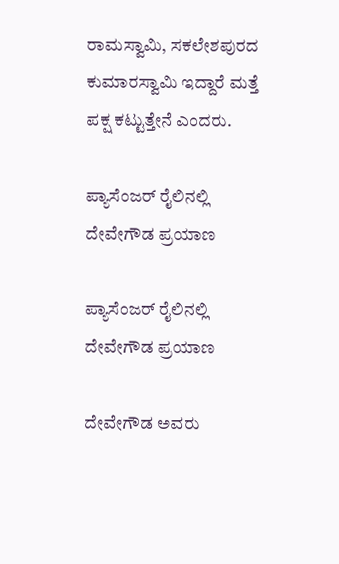ರಾಮಸ್ವಾಮಿ, ಸಕಲೇಶಪುರದ ಕುಮಾರಸ್ವಾಮಿ ಇದ್ದಾರೆ ಮತ್ತೆ ಪಕ್ಷ ಕಟ್ಟುತ್ತೇನೆ ಎಂದರು.

ಪ್ಯಾಸೆಂಜರ್ ರೈಲಿನಲ್ಲಿ ದೇವೇಗೌಡ ಪ್ರಯಾಣ

ಪ್ಯಾಸೆಂಜರ್ ರೈಲಿನಲ್ಲಿ ದೇವೇಗೌಡ ಪ್ರಯಾಣ

ದೇವೇಗೌಡ ಅವರು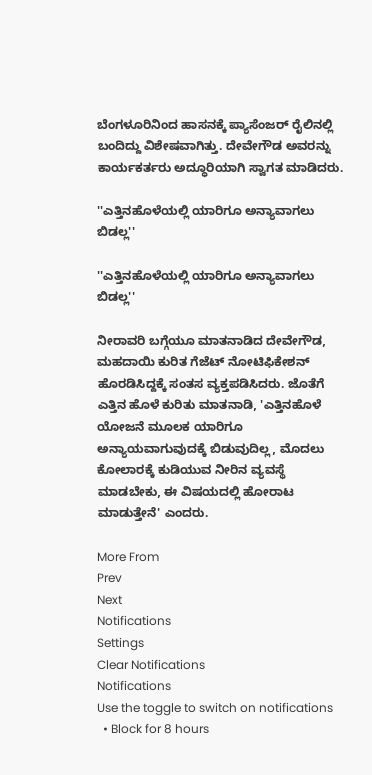ಬೆಂಗಳೂರಿನಿಂದ ಹಾಸನಕ್ಕೆ ಪ್ಯಾಸೆಂಜರ್ ರೈಲಿನಲ್ಲಿ ಬಂದಿದ್ದು ವಿಶೇಷವಾಗಿತ್ತು. ದೇವೇಗೌಡ ಅವರನ್ನು ಕಾರ್ಯಕರ್ತರು ಅದ್ಧೂರಿಯಾಗಿ ಸ್ವಾಗತ ಮಾಡಿದರು.

''ಎತ್ತಿನಹೊಳೆಯಲ್ಲಿ ಯಾರಿಗೂ ಅನ್ಯಾವಾಗಲು ಬಿಡಲ್ಲ''

''ಎತ್ತಿನಹೊಳೆಯಲ್ಲಿ ಯಾರಿಗೂ ಅನ್ಯಾವಾಗಲು ಬಿಡಲ್ಲ''

ನೀರಾವರಿ ಬಗ್ಗೆಯೂ ಮಾತನಾಡಿದ ದೇವೇಗೌಡ, ಮಹದಾಯಿ ಕುರಿತ ಗೆಜೆಟ್ ನೋಟಿಫಿಕೇಶನ್ ಹೊರಡಿಸಿದ್ದಕ್ಕೆ ಸಂತಸ ವ್ಯಕ್ತಪಡಿಸಿದರು. ಜೊತೆಗೆ ಎತ್ತಿನ ಹೊಳೆ ಕುರಿತು ಮಾತನಾಡಿ, 'ಎತ್ತಿನಹೊಳೆ ಯೋಜನೆ ಮೂಲಕ ಯಾರಿಗೂ ಅನ್ಯಾಯವಾಗುವುದಕ್ಕೆ ಬಿಡುವುದಿಲ್ಲ, ಮೊದಲು ಕೋಲಾರಕ್ಕೆ ಕುಡಿಯುವ ನೀರಿನ ವ್ಯವಸ್ಥೆ ಮಾಡಬೇಕು, ಈ ವಿಷಯದಲ್ಲಿ ಹೋರಾಟ ಮಾಡುತ್ತೇನೆ' ಎಂದರು.

More From
Prev
Next
Notifications
Settings
Clear Notifications
Notifications
Use the toggle to switch on notifications
  • Block for 8 hours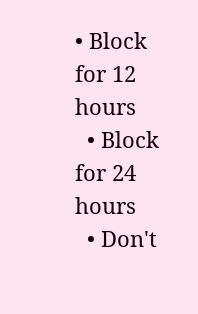• Block for 12 hours
  • Block for 24 hours
  • Don't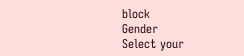block
Gender
Select your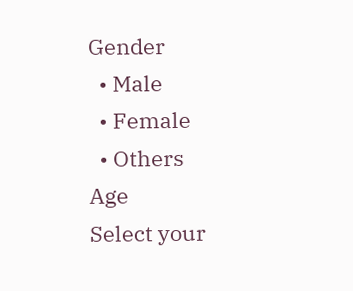Gender
  • Male
  • Female
  • Others
Age
Select your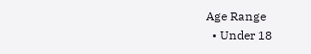Age Range
  • Under 18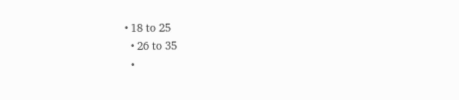• 18 to 25
  • 26 to 35
  •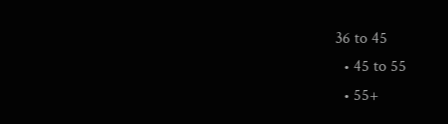36 to 45
  • 45 to 55
  • 55+